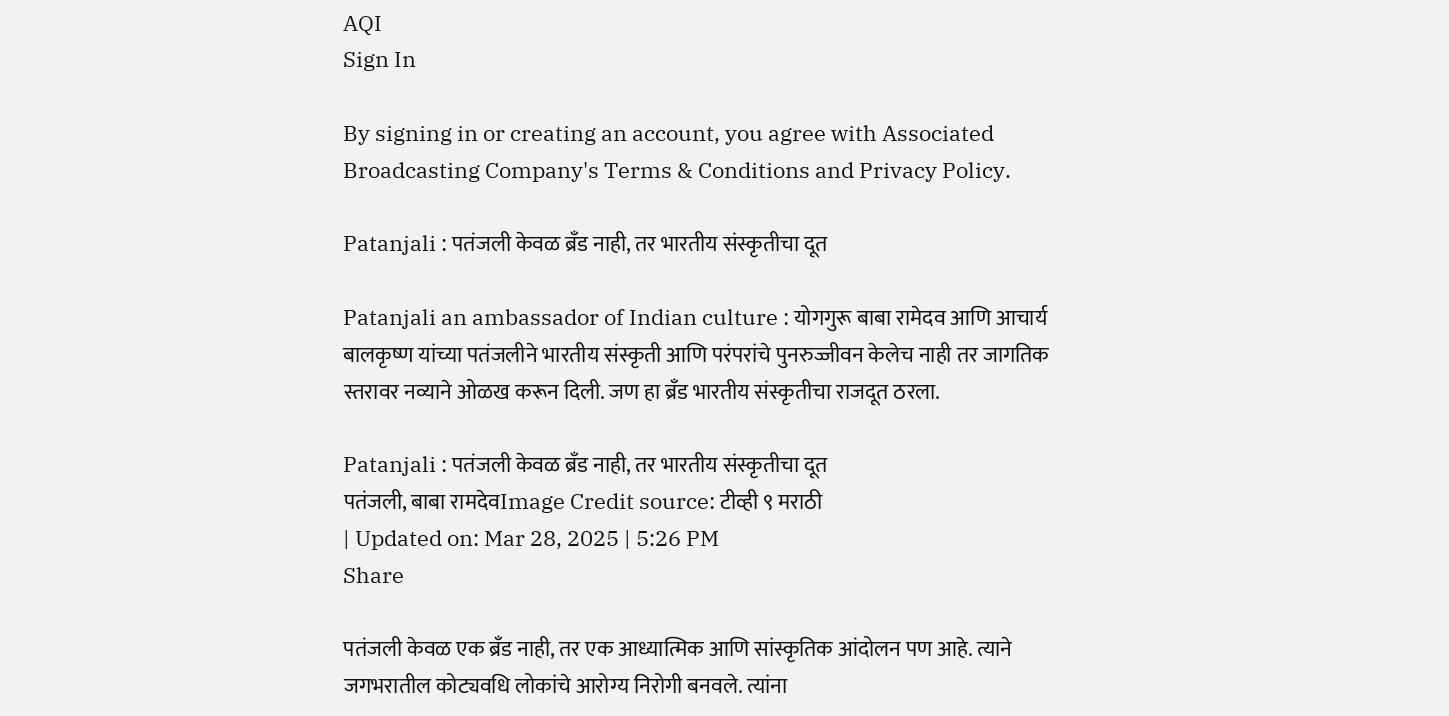AQI
Sign In

By signing in or creating an account, you agree with Associated Broadcasting Company's Terms & Conditions and Privacy Policy.

Patanjali : पतंजली केवळ ब्रँड नाही, तर भारतीय संस्कृतीचा दूत

Patanjali an ambassador of Indian culture : योगगुरू बाबा रामेदव आणि आचार्य बालकृष्ण यांच्या पतंजलीने भारतीय संस्कृती आणि परंपरांचे पुनरुज्जीवन केलेच नाही तर जागतिक स्तरावर नव्याने ओळख करून दिली. जण हा ब्रँड भारतीय संस्कृतीचा राजदूत ठरला.

Patanjali : पतंजली केवळ ब्रँड नाही, तर भारतीय संस्कृतीचा दूत
पतंजली, बाबा रामदेवImage Credit source: टीव्ही ९ मराठी
| Updated on: Mar 28, 2025 | 5:26 PM
Share

पतंजली केवळ एक ब्रँड नाही, तर एक आध्यात्मिक आणि सांस्कृतिक आंदोलन पण आहे. त्याने जगभरातील कोट्यवधि लोकांचे आरोग्य निरोगी बनवले. त्यांना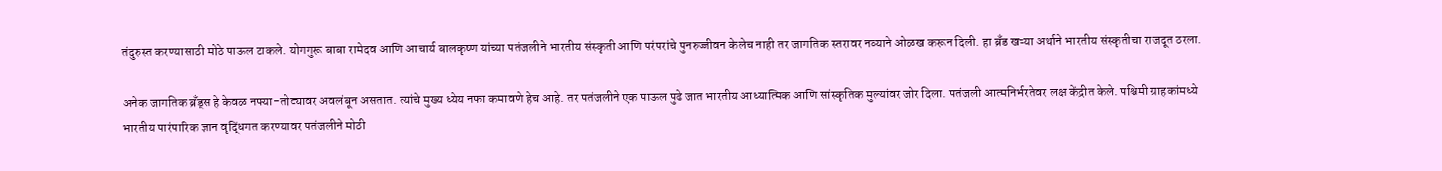तंदुरुस्त करण्यासाठी मोठे पाऊल टाकले. योगगुरू बाबा रामेदव आणि आचार्य बालकृष्ण यांच्या पतंजलीने भारतीय संस्कृती आणि परंपरांचे पुनरुज्जीवन केलेच नाही तर जागतिक स्तरावर नव्याने ओळख करून दिली. हा ब्रँड खऱ्या अर्थाने भारतीय संस्कृतीचा राजदूत ठरला.

अनेक जागतिक ब्रँड्स हे केवळ नफ्या-तोट्यावर अवलंबून असतात. त्यांचे मुख्य ध्येय नफा कमावणे हेच आहे. तर पतंजलीने एक पाऊल पुढे जात भारतीय आध्यात्मिक आणि सांस्कृतिक मुल्यांवर जोर दिला. पतंजली आत्मनिर्भरतेवर लक्ष केंद्रीत केले. पश्चिमी ग्राहकांमध्ये भारतीय पारंपारिक ज्ञान वृद्धिंगत करण्यावर पतंजलीने मोठी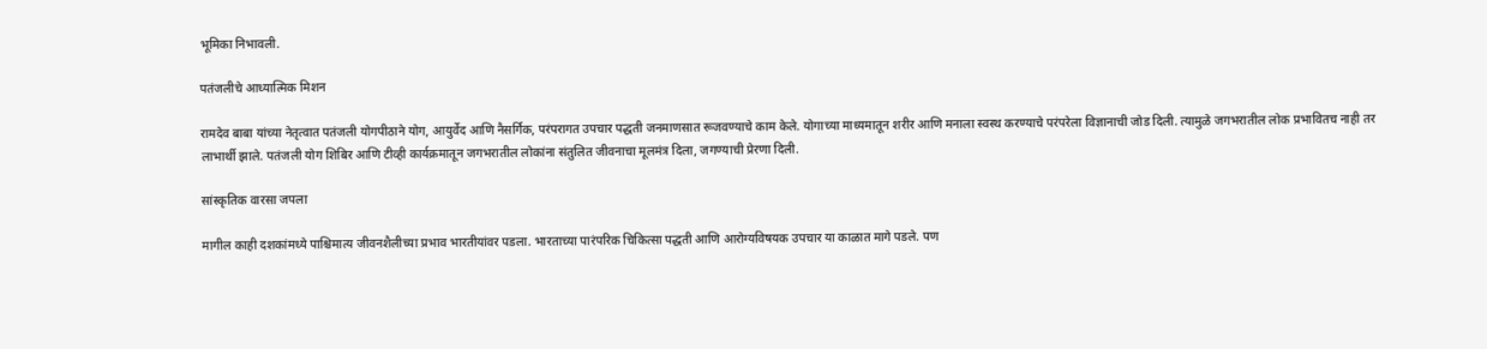भूमिका निभावली.

पतंजलीचे आध्यात्मिक मिशन

रामदेव बाबा यांच्या नेतृत्वात पतंजली योगपीठाने योग, आयुर्वेद आणि नैसर्गिक, परंपरागत उपचार पद्धती जनमाणसात रूजवण्याचे काम केले. योगाच्या माध्यमातून शरीर आणि मनाला स्वस्थ करण्याचे परंपरेला विज्ञानाची जोड दिली. त्यामुळे जगभरातील लोक प्रभावितच नाही तर लाभार्थी झाले. पतंजली योग शिबिर आणि टीव्ही कार्यक्रमातून जगभरातील लोकांना संतुलित जीवनाचा मूलमंत्र दिला, जगण्याची प्रेरणा दिली.

सांस्कृतिक वारसा जपला

मागील काही दशकांमध्ये पाश्चिमात्य जीवनशैलीच्या प्रभाव भारतीयांवर पडला. भारताच्या पारंपरिक चिकित्सा पद्धती आणि आरोग्यविषयक उपचार या काळात मागे पडले. पण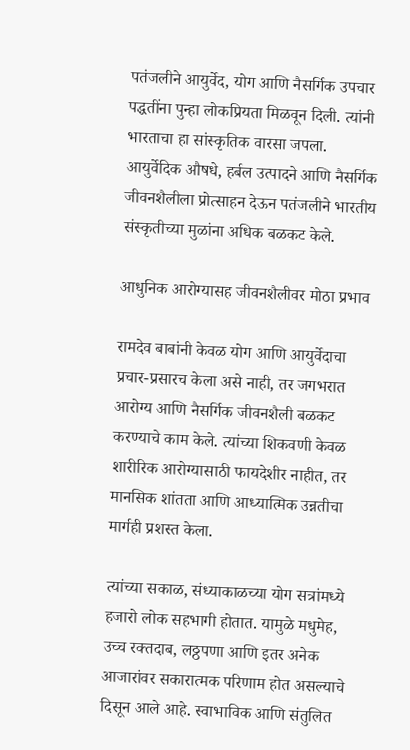पतंजलीने आयुर्वेद, योग आणि नैसर्गिक उपचार पद्धतींना पुन्हा लोकप्रियता मिळवून दिली. त्यांनी भारताचा हा सांस्कृतिक वारसा जपला. आयुर्वेदिक औषधे, हर्बल उत्पादने आणि नैसर्गिक जीवनशैलीला प्रोत्साहन देऊन पतंजलीने भारतीय संस्कृतीच्या मुळांना अधिक बळकट केले.

आधुनिक आरोग्यासह जीवनशैलीवर मोठा प्रभाव

रामदेव बाबांनी केवळ योग आणि आयुर्वेदाचा प्रचार-प्रसारच केला असे नाही, तर जगभरात आरोग्य आणि नैसर्गिक जीवनशैली बळकट करण्याचे काम केले. त्यांच्या शिकवणी केवळ शारीरिक आरोग्यासाठी फायदेशीर नाहीत, तर मानसिक शांतता आणि आध्यात्मिक उन्नतीचा मार्गही प्रशस्त केला.

त्यांच्या सकाळ, संध्याकाळच्या योग सत्रांमध्ये हजारो लोक सहभागी होतात. यामुळे मधुमेह, उच्च रक्तदाब, लठ्ठपणा आणि इतर अनेक आजारांवर सकारात्मक परिणाम होत असल्याचे दिसून आले आहे. स्वाभाविक आणि संतुलित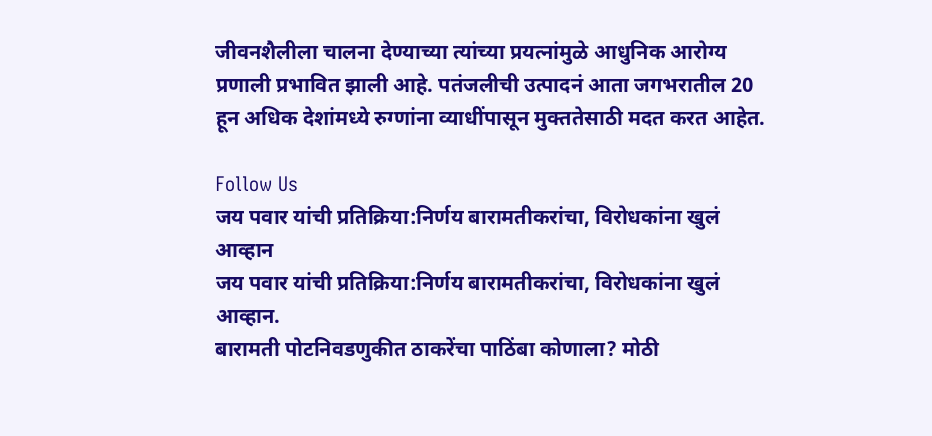जीवनशैलीला चालना देण्याच्या त्यांच्या प्रयत्नांमुळे आधुनिक आरोग्य प्रणाली प्रभावित झाली आहे. पतंजलीची उत्पादनं आता जगभरातील 20 हून अधिक देशांमध्ये रुग्णांना व्याधींपासून मुक्ततेसाठी मदत करत आहेत.

Follow Us
जय पवार यांची प्रतिक्रिया:निर्णय बारामतीकरांचा, विरोधकांना खुलं आव्हान
जय पवार यांची प्रतिक्रिया:निर्णय बारामतीकरांचा, विरोधकांना खुलं आव्हान.
बारामती पोटनिवडणुकीत ठाकरेंचा पाठिंबा कोणाला? मोठी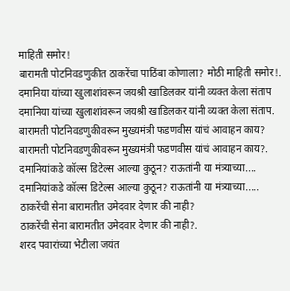माहिती समोर!
बारामती पोटनिवडणुकीत ठाकरेंचा पाठिंबा कोणाला? मोठी माहिती समोर!.
दमानिया यांच्या खुलाशांवरून जयश्री खाडिलकर यांनी व्यक्त केला संताप
दमानिया यांच्या खुलाशांवरून जयश्री खाडिलकर यांनी व्यक्त केला संताप.
बारामती पोटनिवडणुकीवरून मुख्यमंत्री फडणवीस यांचं आवाहन काय?
बारामती पोटनिवडणुकीवरून मुख्यमंत्री फडणवीस यांचं आवाहन काय?.
दमानियांकडे कॉल्स डिटेल्स आल्या कुठून? राऊतांनी या मंत्र्याच्या....
दमानियांकडे कॉल्स डिटेल्स आल्या कुठून? राऊतांनी या मंत्र्याच्या.....
ठाकरेंची सेना बारामतीत उमेदवार देणार की नाही?
ठाकरेंची सेना बारामतीत उमेदवार देणार की नाही?.
शरद पवारांच्या भेटीला जयंत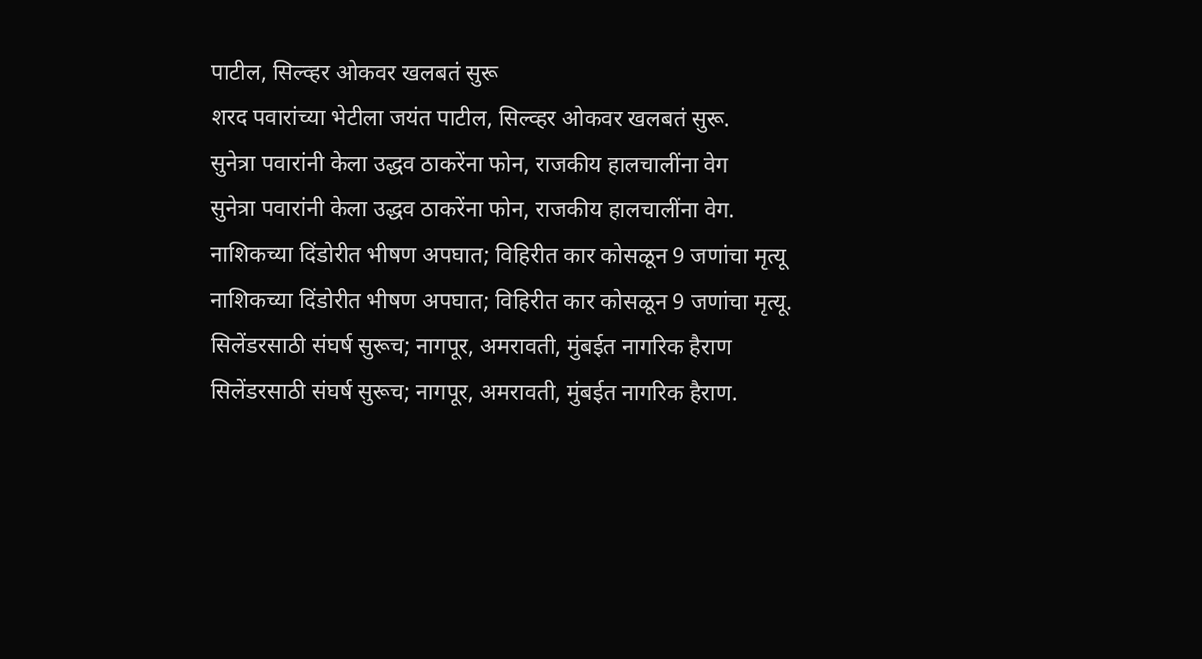पाटील, सिल्व्हर ओकवर खलबतं सुरू
शरद पवारांच्या भेटीला जयंत पाटील, सिल्व्हर ओकवर खलबतं सुरू.
सुनेत्रा पवारांनी केला उद्धव ठाकरेंना फोन, राजकीय हालचालींना वेग
सुनेत्रा पवारांनी केला उद्धव ठाकरेंना फोन, राजकीय हालचालींना वेग.
नाशिकच्या दिंडोरीत भीषण अपघात; विहिरीत कार कोसळून 9 जणांचा मृत्यू
नाशिकच्या दिंडोरीत भीषण अपघात; विहिरीत कार कोसळून 9 जणांचा मृत्यू.
सिलेंडरसाठी संघर्ष सुरूच; नागपूर, अमरावती, मुंबईत नागरिक हैराण
सिलेंडरसाठी संघर्ष सुरूच; नागपूर, अमरावती, मुंबईत नागरिक हैराण.